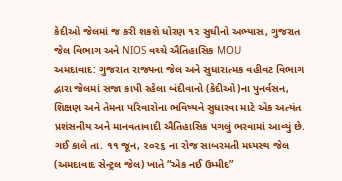કેદીઓ જેલમાં જ કરી શકશે ધોરણ ૧૨ સુધીનો અભ્યાસ, ગુજરાત જેલ વિભાગ અને NIOS વચ્ચે ઐતિહાસિક MOU
અમદાવાદ: ગુજરાત રાજ્યના જેલ અને સુધારાત્મક વહીવટ વિભાગ દ્વારા જેલમાં સજા કાપી રહેલા બંદીવાનો (કેદીઓ)ના પુનર્વસન, શિક્ષણ અને તેમના પરિવારોના ભવિષ્યને સુધારવા માટે એક અત્યંત પ્રશંસનીય અને માનવતાવાદી ઐતિહાસિક પગલું ભરવામાં આવ્યું છે. ગઈ કાલે તા. ૧૧ જૂન, ૨૦૨૬ ના રોજ સાબરમતી મધ્યસ્થ જેલ (અમદાવાદ સેન્ટ્રલ જેલ) ખાતે “એક નઈ ઉમ્મીદ”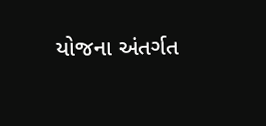યોજના અંતર્ગત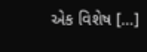એક વિશેષ […]